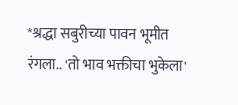*श्रद्धा सबुरीच्या पावन भूमीत रंगला.. 'तो भाव भक्तीचा भुकेला'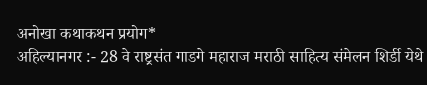अनोखा कथाकथन प्रयोग*
अहिल्यानगर :- 28 वे राष्ट्रसंत गाडगे महाराज मराठी साहित्य संमेलन शिर्डी येथे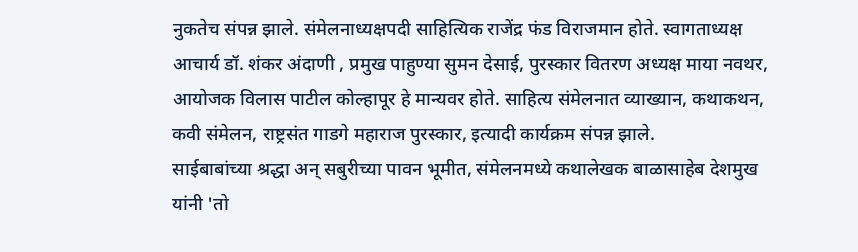नुकतेच संपन्न झाले. संमेलनाध्यक्षपदी साहित्यिक राजेंद्र फंड विराजमान होते. स्वागताध्यक्ष आचार्य डॉ. शंकर अंदाणी , प्रमुख पाहुण्या सुमन देसाई, पुरस्कार वितरण अध्यक्ष माया नवथर, आयोजक विलास पाटील कोल्हापूर हे मान्यवर होते. साहित्य संमेलनात व्याख्यान, कथाकथन, कवी संमेलन, राष्ट्रसंत गाडगे महाराज पुरस्कार, इत्यादी कार्यक्रम संपन्न झाले.
साईबाबांच्या श्रद्धा अन् सबुरीच्या पावन भूमीत, संमेलनमध्ये कथालेखक बाळासाहेब देशमुख यांनी 'तो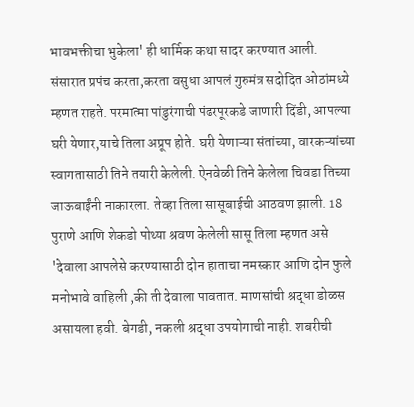भावभक्तीचा भुकेला' ही धार्मिक कथा सादर करण्यात आली.
संसारात प्रपंच करता,करता वसुधा आपलं गुरुमंत्र सदोदित ओठांमध्ये म्हणत राहते. परमात्मा पांडुरंगाची पंढरपूरकडे जाणारी दिंडी, आपल्या घरी येणार,याचे तिला अप्रूप होते. घरी येणाऱ्या संतांच्या, वारकऱ्यांच्या स्वागतासाठी तिने तयारी केलेली. ऐनवेळी तिने केलेला चिवडा तिच्या जाऊबाईंनी नाकारला. तेव्हा तिला सासूबाईची आठवण झाली. 18 पुराणे आणि शेकडो पोथ्या श्रवण केलेली सासू तिला म्हणत असे 'देवाला आपलेसे करण्यासाठी दोन हाताचा नमस्कार आणि दोन फुले मनोभावे वाहिली ,की ती देवाला पावतात. माणसांची श्रद्धा डोळस असायला हवी. बेगडी, नकली श्रद्धा उपयोगाची नाही. शबरीची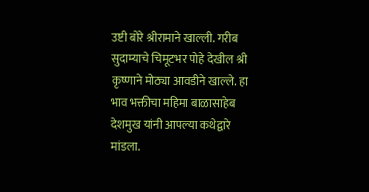उष्टी बोरे श्रीरामाने खाल्ली. गरीब सुदाम्याचे चिमूटभर पोहे देखील श्री कृष्णाने मोठ्या आवडीने खाल्ले. हा भाव भक्तीचा महिमा बाळासाहेब देशमुख यांनी आपल्या कथेद्वारे मांडला.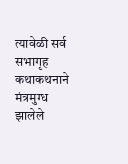त्यावेळी सर्व सभागृह कथाकथनाने मंत्रमुग्ध झालेले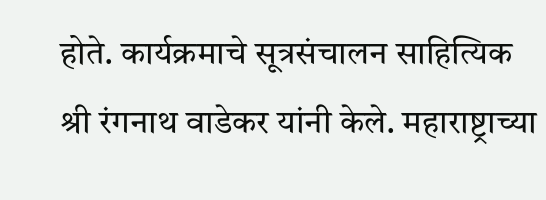होते. कार्यक्रमाचे सूत्रसंचालन साहित्यिक श्री रंगनाथ वाडेकर यांनी केले. महाराष्ट्राच्या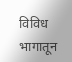विविध भागातून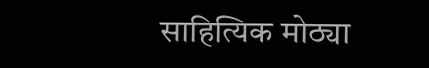साहित्यिक मोठ्या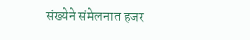संख्येने संमेलनात हजर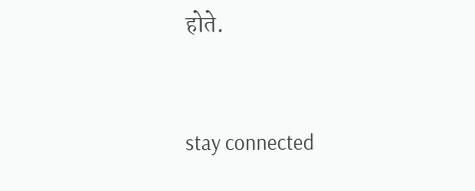होते.


stay connected